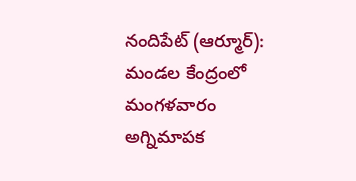నందిపేట్ (ఆర్మూర్): మండల కేంద్రంలో మంగళవారం అగ్నిమాపక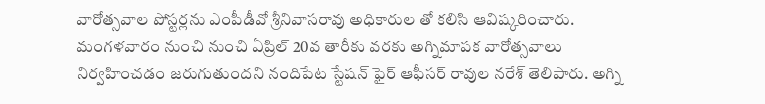వారోత్సవాల పోస్టర్లను ఎంపీడీవో శ్రీనివాసరావు అధికారుల తో కలిసి ఆవిష్కరించారు. మంగళవారం నుంచి నుంచి ఏప్రిల్ 20వ తారీకు వరకు అగ్నిమాపక వారోత్సవాలు నిర్వహించడం జరుగుతుందని నందిపేట స్టేషన్ ఫైర్ ఆఫీసర్ రావుల నరేశ్ తెలిపారు. అగ్ని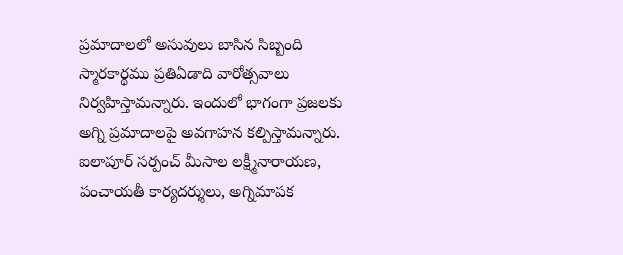ప్రమాదాలలో అసువులు బాసిన సిబ్బంది స్మారకార్థము ప్రతిఏడాది వారోత్సవాలు నిర్వహిస్తామన్నారు. ఇందులో భాగంగా ప్రజలకు అగ్ని ప్రమాదాలపై అవగాహన కల్పిస్తామన్నారు. ఐలాపూర్ సర్పంచ్ మీసాల లక్ష్మీనారాయణ, పంచాయతీ కార్యదర్శులు, అగ్నిమాపక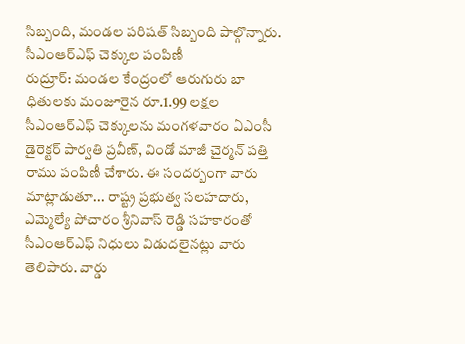సిబ్బంది, మండల పరిషత్ సిబ్బంది పాల్గొన్నారు.
సీఎంఆర్ఎఫ్ చెక్కుల పంపిణీ
రుద్రూర్: మండల కేంద్రంలో ఆరుగురు బా ధితులకు మంజూరైన రూ.1.99 లక్షల సీఎంఆర్ఎఫ్ చెక్కులను మంగళవారం ఏఎంసీ డైరెక్టర్ పార్వతి ప్రవీణ్, విండో మాజీ చైర్మన్ పత్తి రాము పంపిణీ చేశారు. ఈ సందర్బంగా వారు మాట్లాడుతూ... రాష్ట్ర ప్రభుత్వ సలహదారు, ఎమ్మెల్యే పోచారం శ్రీనివాస్ రెడ్డి సహకారంతో సీఎంఆర్ఎఫ్ నిధులు విడుదలైనట్లు వారు తెలిపారు. వార్డు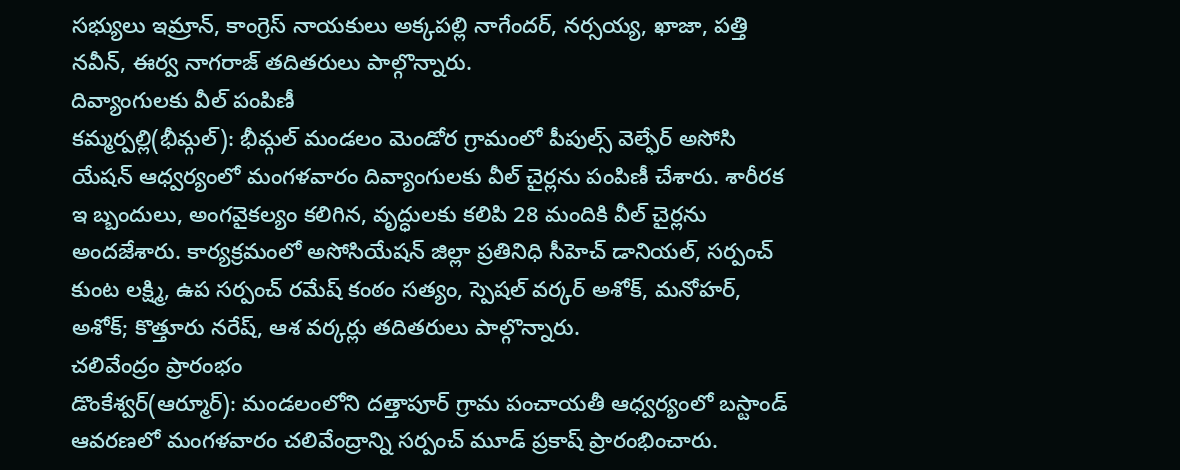సభ్యులు ఇమ్రాన్, కాంగ్రెస్ నాయకులు అక్కపల్లి నాగేందర్, నర్సయ్య, ఖాజా, పత్తి నవీన్, ఈర్వ నాగరాజ్ తదితరులు పాల్గొన్నారు.
దివ్యాంగులకు వీల్ పంపిణీ
కమ్మర్పల్లి(భీమ్గల్): భీమ్గల్ మండలం మెండోర గ్రామంలో పీపుల్స్ వెల్ఫేర్ అసోసి యేషన్ ఆధ్వర్యంలో మంగళవారం దివ్యాంగులకు వీల్ చైర్లను పంపిణీ చేశారు. శారీరక ఇ బ్బందులు, అంగవైకల్యం కలిగిన, వృద్ధులకు కలిపి 28 మందికి వీల్ చైర్లను అందజేశారు. కార్యక్రమంలో అసోసియేషన్ జిల్లా ప్రతినిధి సీహెచ్ డానియల్, సర్పంచ్ కుంట లక్ష్మి, ఉప సర్పంచ్ రమేష్ కంఠం సత్యం, స్పెషల్ వర్కర్ అశోక్, మనోహర్, అశోక్; కొత్తూరు నరేష్, ఆశ వర్కర్లు తదితరులు పాల్గొన్నారు.
చలివేంద్రం ప్రారంభం
డొంకేశ్వర్(ఆర్మూర్): మండలంలోని దత్తాపూర్ గ్రామ పంచాయతీ ఆధ్వర్యంలో బస్టాండ్ ఆవరణలో మంగళవారం చలివేంద్రాన్ని సర్పంచ్ మూడ్ ప్రకాష్ ప్రారంభించారు.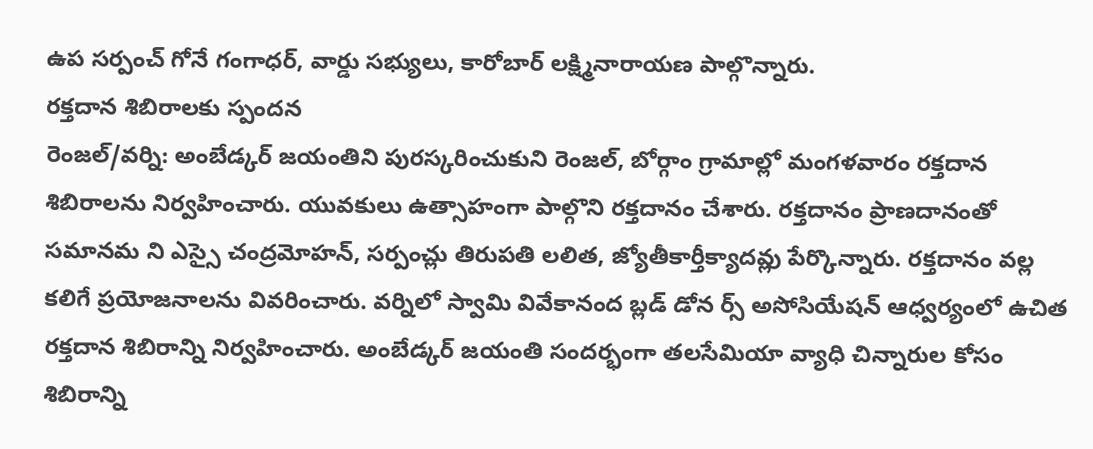ఉప సర్పంచ్ గోనే గంగాధర్, వార్డు సభ్యులు, కారోబార్ లక్ష్మినారాయణ పాల్గొన్నారు.
రక్తదాన శిబిరాలకు స్పందన
రెంజల్/వర్ని: అంబేడ్కర్ జయంతిని పురస్కరించుకుని రెంజల్, బోర్గాం గ్రామాల్లో మంగళవారం రక్తదాన శిబిరాలను నిర్వహించారు. యువకులు ఉత్సాహంగా పాల్గొని రక్తదానం చేశారు. రక్తదానం ప్రాణదానంతో సమానమ ని ఎస్సై చంద్రమోహన్, సర్పంచ్లు తిరుపతి లలిత, జ్యోతీకార్తీక్యాదవ్లు పేర్కొన్నారు. రక్తదానం వల్ల కలిగే ప్రయోజనాలను వివరించారు. వర్నిలో స్వామి వివేకానంద బ్లడ్ డోన ర్స్ అసోసియేషన్ ఆధ్వర్యంలో ఉచిత రక్తదాన శిబిరాన్ని నిర్వహించారు. అంబేడ్కర్ జయంతి సందర్భంగా తలసేమియా వ్యాధి చిన్నారుల కోసం శిబిరాన్ని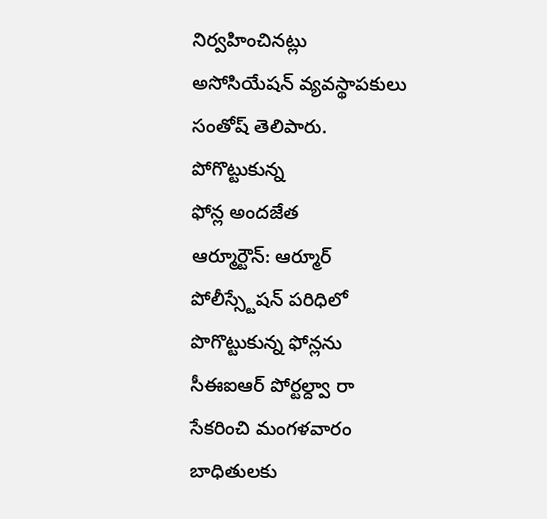నిర్వహించినట్లు అసోసియేషన్ వ్యవస్థాపకులు సంతోష్ తెలిపారు.
పోగొట్టుకున్న
ఫోన్ల అందజేత
ఆర్మూర్టౌన్: ఆర్మూర్ పోలీస్స్టేషన్ పరిధిలో పొగొట్టుకున్న ఫోన్లను సీఈఐఆర్ పోర్టల్ద్వా రా సేకరించి మంగళవారం బాధితులకు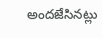అందజేసినట్లు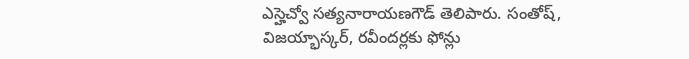ఎస్హెచ్వో సత్యనారాయణగౌడ్ తెలిపారు. సంతోష్, విజయ్భాస్కర్, రవీందర్లకు ఫోన్లు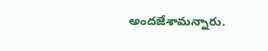అందజేశామన్నారు.